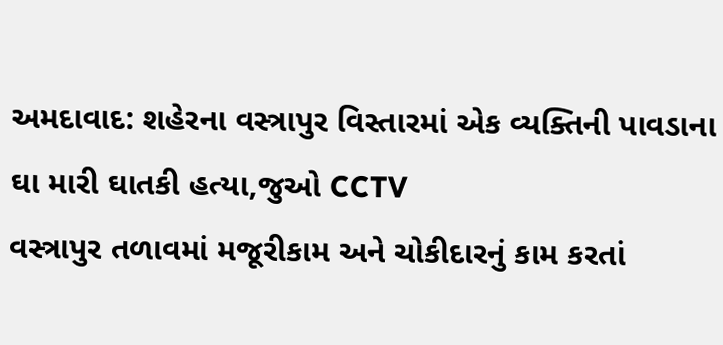અમદાવાદ: શહેરના વસ્ત્રાપુર વિસ્તારમાં એક વ્યક્તિની પાવડાના ઘા મારી ઘાતકી હત્યા,જુઓ CCTV
વસ્ત્રાપુર તળાવમાં મજૂરીકામ અને ચોકીદારનું કામ કરતાં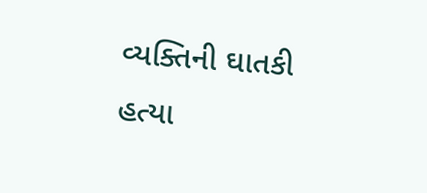વ્યક્તિની ઘાતકી હત્યા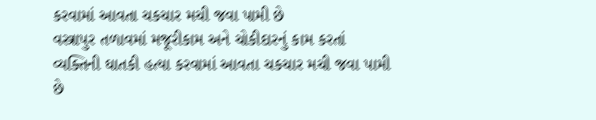કરવામાં આવતા ચકચાર મચી જવા પામી છે
વસ્ત્રાપુર તળાવમાં મજૂરીકામ અને ચોકીદારનું કામ કરતાં વ્યક્તિની ઘાતકી હત્યા કરવામાં આવતા ચકચાર મચી જવા પામી છે